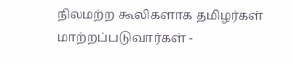நிலமற்ற கூலிகளாக தமிழர்கள் மாற்றப்படுவார்கள் -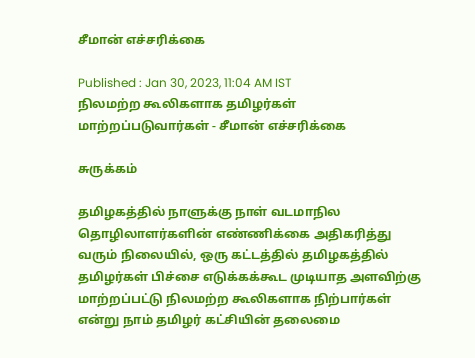சீமான் எச்சரிக்கை

Published : Jan 30, 2023, 11:04 AM IST
நிலமற்ற கூலிகளாக தமிழர்கள் மாற்றப்படுவார்கள் - சீமான் எச்சரிக்கை

சுருக்கம்

தமிழகத்தில் நாளுக்கு நாள் வடமாநில தொழிலாளர்களின் எண்ணிக்கை அதிகரித்து வரும் நிலையில், ஒரு கட்டத்தில் தமிழகத்தில் தமிழர்கள் பிச்சை எடுக்கக்கூட முடியாத அளவிற்கு மாற்றப்பட்டு நிலமற்ற கூலிகளாக நிற்பார்கள் என்று நாம் தமிழர் கட்சியின் தலைமை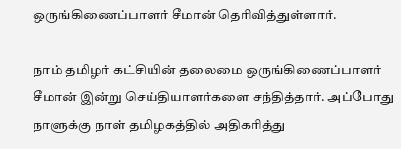ஒருங்கிணைப்பாளர் சீமான் தெரிவித்துள்ளார்.

நாம் தமிழர் கட்சியின் தலைமை ஒருங்கிணைப்பாளர் சீமான் இன்று செய்தியாளர்களை சந்தித்தார். அப்போது நாளுக்கு நாள் தமிழகத்தில் அதிகரித்து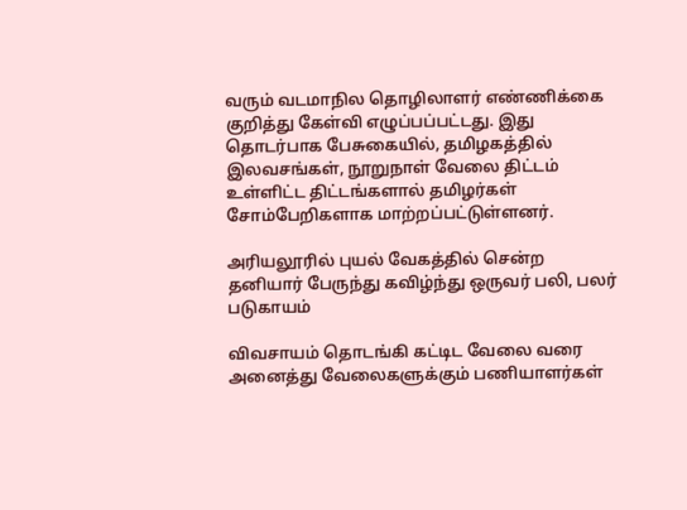வரும் வடமாநில தொழிலாளர் எண்ணிக்கை குறித்து கேள்வி எழுப்பப்பட்டது. இது தொடர்பாக பேசுகையில், தமிழகத்தில் இலவசங்கள், நூறுநாள் வேலை திட்டம் உள்ளிட்ட திட்டங்களால் தமிழர்கள் சோம்பேறிகளாக மாற்றப்பட்டுள்ளனர்.

அரியலூரில் புயல் வேகத்தில் சென்ற தனியார் பேருந்து கவிழ்ந்து ஒருவர் பலி, பலர் படுகாயம்

விவசாயம் தொடங்கி கட்டிட வேலை வரை அனைத்து வேலைகளுக்கும் பணியாளர்கள்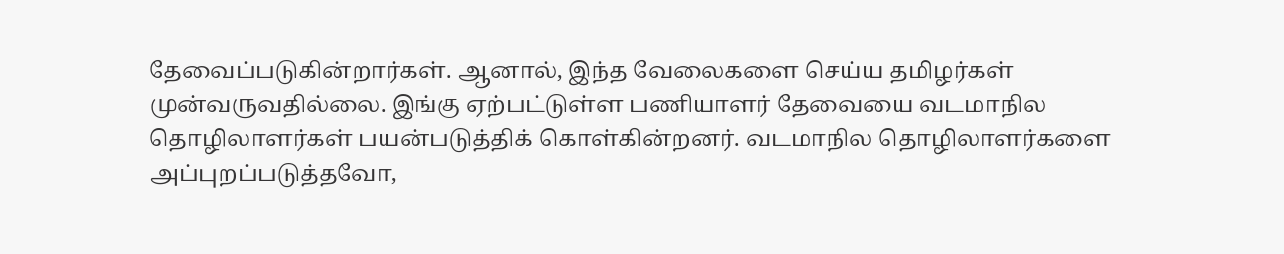தேவைப்படுகின்றார்கள். ஆனால், இந்த வேலைகளை செய்ய தமிழர்கள் முன்வருவதில்லை. இங்கு ஏற்பட்டுள்ள பணியாளர் தேவையை வடமாநில தொழிலாளர்கள் பயன்படுத்திக் கொள்கின்றனர். வடமாநில தொழிலாளர்களை அப்புறப்படுத்தவோ,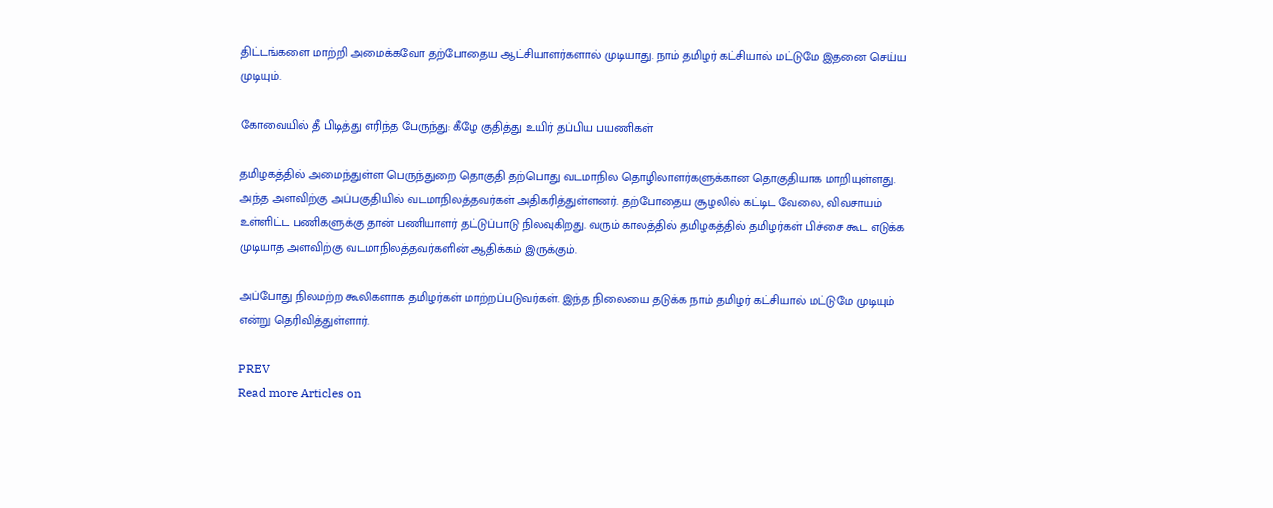திட்டங்களை மாற்றி அமைக்கவோ தற்போதைய ஆட்சியாளர்களால் முடியாது. நாம் தமிழர் கட்சியால் மட்டுமே இதனை செய்ய முடியும்.

கோவையில் தீ பிடித்து எரிந்த பேருந்து: கீழே குதித்து உயிர் தப்பிய பயணிகள்

தமிழகத்தில் அமைந்துள்ள பெருந்துறை தொகுதி தற்பொது வடமாநில தொழிலாளர்களுக்கான தொகுதியாக மாறியுள்ளது. அந்த அளவிற்கு அப்பகுதியில் வடமாநிலத்தவர்கள் அதிகரித்துள்ளனர். தற்போதைய சூழலில் கட்டிட வேலை, விவசாயம் உள்ளிட்ட பணிகளுக்கு தான் பணியாளர் தட்டுப்பாடு நிலவுகிறது. வரும் காலத்தில் தமிழகத்தில் தமிழர்கள் பிச்சை கூட எடுக்க முடியாத அளவிற்கு வடமாநிலத்தவர்களின் ஆதிக்கம் இருக்கும்.

அப்போது நிலமற்ற கூலிகளாக தமிழர்கள் மாற்றப்படுவர்கள். இந்த நிலையை தடுக்க நாம் தமிழர் கட்சியால் மட்டுமே முடியும் என்று தெரிவித்துள்ளார்.

PREV
Read more Articles on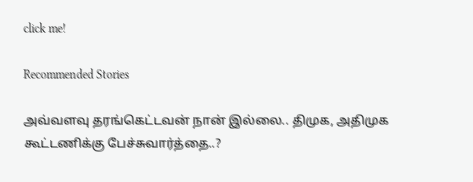click me!

Recommended Stories

அவ்வளவு தரங்கெட்டவன் நான் இல்லை.. திமுக, அதிமுக கூட்டணிக்கு பேச்சுவார்த்தை..?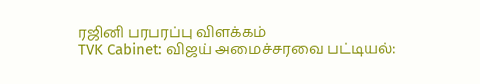ரஜினி பரபரப்பு விளக்கம்
TVK Cabinet: விஜய் அமைச்சரவை பட்டியல்: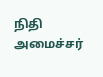நிதி அமைச்சர்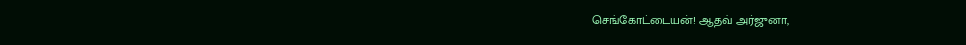செங்கோட்டையன்! ஆதவ் அர்ஜுனா,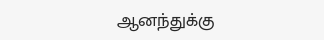ஆனந்துக்கு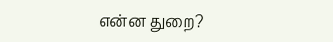என்ன துறை?